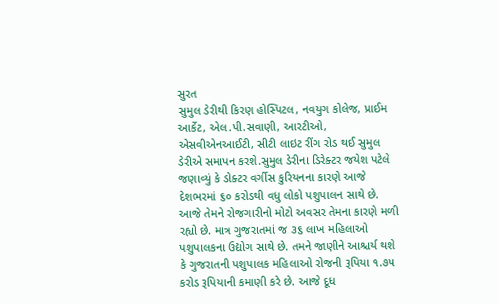સુરત
સુમુલ ડેરીથી કિરણ હોસ્પિટલ, નવયુગ કોલેજ, પ્રાઈમ આર્કેટ, એલ.પી.સવાણી, આરટીઓ, એસવીએનઆઈટી, સીટી લાઇટ રીંગ રોડ થઈ સુમુલ ડેરીએ સમાપન કરશે.સુમુલ ડેરીના ડિરેક્ટર જયેશ પટેલે જણાવ્યું કે ડોક્ટર વર્ગીસ કુરિયનના કારણે આજે દેશભરમાં ૬૦ કરોડથી વધુ લોકો પશુપાલન સાથે છે. આજે તેમને રોજગારીનો મોટો અવસર તેમના કારણે મળી રહ્યો છે. માત્ર ગુજરાતમાં જ ૩૬ લાખ મહિલાઓ પશુપાલકના ઉદ્યોગ સાથે છે. તમને જાણીને આશ્ચર્ય થશે કે ગુજરાતની પશુપાલક મહિલાઓ રોજની રૂપિયા ૧.૭૫ કરોડ રૂપિયાની કમાણી કરે છે. આજે દૂધ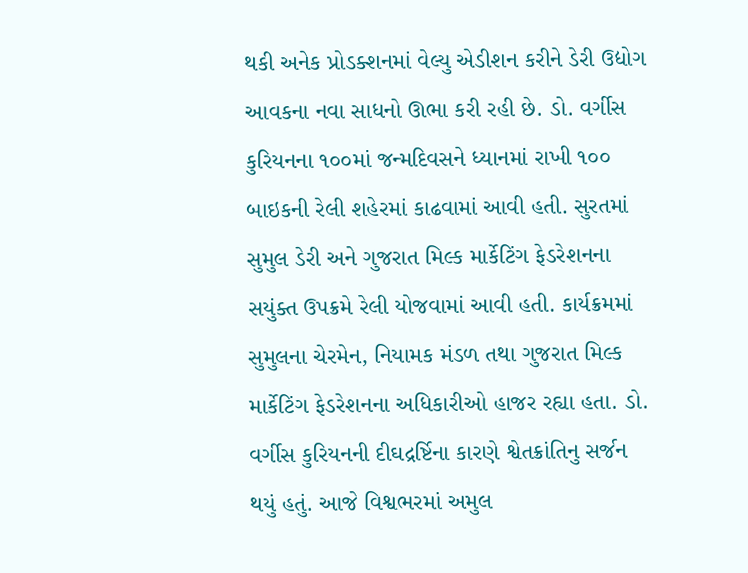થકી અનેક પ્રોડક્શનમાં વેલ્યુ એડીશન કરીને ડેરી ઉદ્યોગ આવકના નવા સાધનો ઊભા કરી રહી છે. ડો. વર્ગીસ કુરિયનના ૧૦૦માં જન્મદિવસને ધ્યાનમાં રાખી ૧૦૦ બાઇકની રેલી શહેરમાં કાઢવામાં આવી હતી. સુરતમાં સુમુલ ડેરી અને ગુજરાત મિલ્ક માર્કેટિંગ ફેડરેશનના સયુંક્ત ઉપક્રમે રેલી યોજવામાં આવી હતી. કાર્યક્રમમાં સુમુલના ચેરમેન, નિયામક મંડળ તથા ગુજરાત મિલ્ક માર્કેટિંગ ફેડરેશનના અધિકારીઓ હાજર રહ્યા હતા. ડો. વર્ગીસ કુરિયનની દીઘદ્રર્ષ્ટિના કારણે શ્વેતક્રાંતિનુ સર્જન થયું હતું. આજે વિશ્વભરમાં અમુલ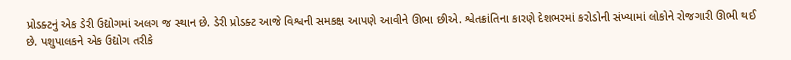પ્રોડક્ટનું એક ડેરી ઉદ્યોગમાં અલગ જ સ્થાન છે. ડેરી પ્રોડક્ટ આજે વિશ્વની સમકક્ષ આપણે આવીને ઊભા છીએ. શ્વેતક્રાંતિના કારણે દેશભરમાં કરોડોની સંખ્યામાં લોકોને રોજગારી ઊભી થઈ છે. પશુપાલકને એક ઉદ્યોગ તરીકે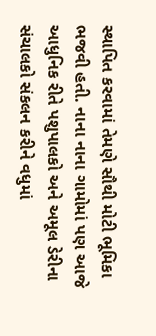સ્થાપિત કરવામાં તેમણે સૌથી મોટી ભૂમિકા ભજવી હતી. નાના નાના ગામોમાં પણ આજે આધુનિક રીતે પશુપાલકો અને અમૂલ ડેરીના સંચાલકો સંકલન કરીને વધુમાં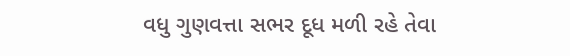વધુ ગુણવત્તા સભર દૂધ મળી રહે તેવા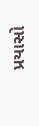પ્રયાસો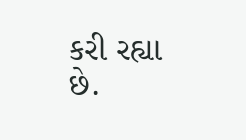કરી રહ્યા છે.